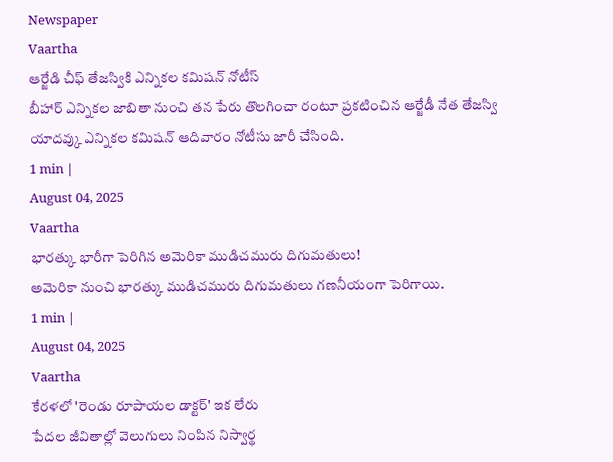Newspaper
Vaartha
ఆర్జేడి చీఫ్ తేజస్వికి ఎన్నికల కమిషన్ నోటీస్
బీహార్ ఎన్నికల జాబితా నుంచి తన పేరు తొలగించా రంటూ ప్రకటించిన ఆర్జేడీ నేత తేజస్వి యాదవ్కు ఎన్నికల కమిషన్ ఆదివారం నోటీసు జారీ చేసింది.
1 min |
August 04, 2025
Vaartha
భారత్కు భారీగా పెరిగిన అమెరికా ముడిచమురు దిగుమతులు!
అమెరికా నుంచి భారత్కు ముడిచమురు దిగుమతులు గణనీయంగా పెరిగాయి.
1 min |
August 04, 2025
Vaartha
కేరళలో 'రెండు రూపాయల డాక్టర్' ఇక లేరు
పేదల జీవితాల్లో వెలుగులు నింపిన నిస్వార్థ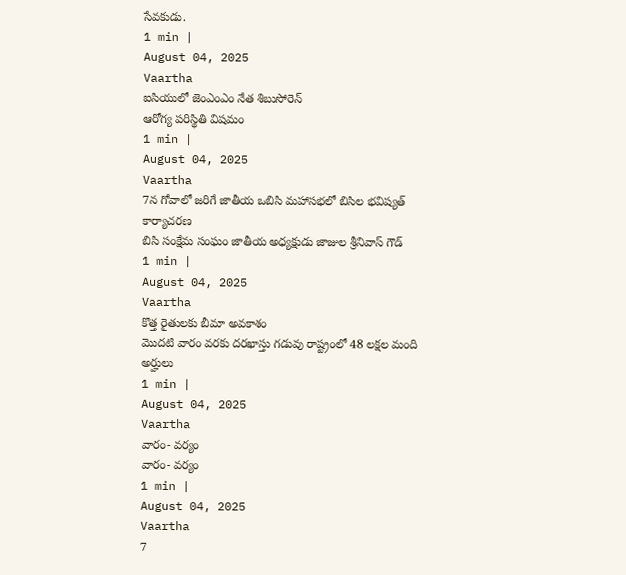సేవకుడు.
1 min |
August 04, 2025
Vaartha
ఐసియులో జెంఎంఎం నేత శిబుసోరెన్
ఆరోగ్య పరిస్థితి విషమం
1 min |
August 04, 2025
Vaartha
7న గోవాలో జరిగే జాతీయ ఒబిసి మహాసభలో బిసిల భవిష్యత్ కార్యాచరణ
బిసి సంక్షేమ సంఘం జాతీయ అధ్యక్షుడు జాజుల శ్రీనివాస్ గౌడ్
1 min |
August 04, 2025
Vaartha
కొత్త రైతులకు బీమా అవకాశం
మొదటి వారం వరకు దరఖాస్తు గడువు రాష్ట్రంలో 48 లక్షల మంది అర్హులు
1 min |
August 04, 2025
Vaartha
వారం- వర్యం
వారం- వర్యం
1 min |
August 04, 2025
Vaartha
7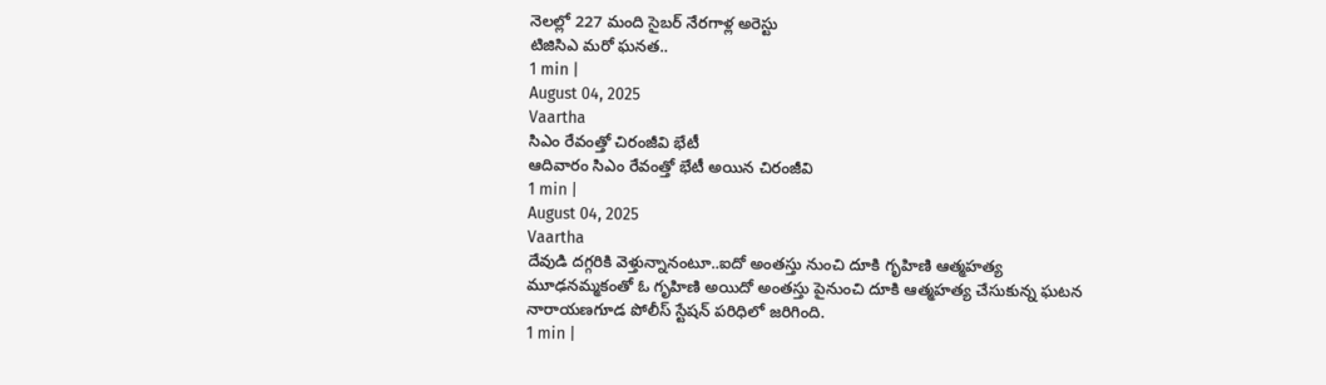నెలల్లో 227 మంది సైబర్ నేరగాళ్ల అరెస్టు
టిజిసిఎ మరో ఘనత..
1 min |
August 04, 2025
Vaartha
సిఎం రేవంత్తో చిరంజీవి భేటీ
ఆదివారం సిఎం రేవంత్తో భేటీ అయిన చిరంజీవి
1 min |
August 04, 2025
Vaartha
దేవుడి దగ్గరికి వెళ్తున్నానంటూ..ఐదో అంతస్తు నుంచి దూకి గృహిణి ఆత్మహత్య
మూఢనమ్మకంతో ఓ గృహిణి అయిదో అంతస్తు పైనుంచి దూకి ఆత్మహత్య చేసుకున్న ఘటన నారాయణగూడ పోలీస్ స్టేషన్ పరిధిలో జరిగింది.
1 min |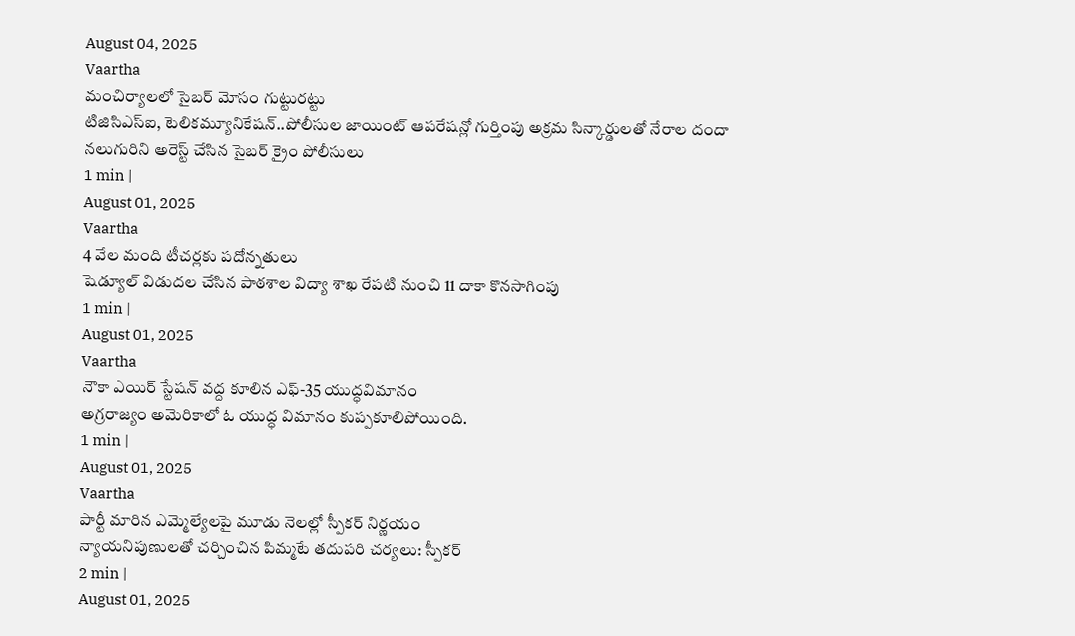August 04, 2025
Vaartha
మంచిర్యాలలో సైబర్ మోసం గుట్టురట్టు
టిజిసిఎస్ఐ, టెలికమ్యూనికేషన్..పోలీసుల జాయింట్ ఆపరేషన్లో గుర్తింపు అక్రమ సిన్కార్డులతో నేరాల దందా నలుగురిని అరెస్ట్ చేసిన సైబర్ క్రైం పోలీసులు
1 min |
August 01, 2025
Vaartha
4 వేల మంది టీచర్లకు పదోన్నతులు
షెడ్యూల్ విడుదల చేసిన పాఠశాల విద్యా శాఖ రేపటి నుంచి 11 దాకా కొనసాగింపు
1 min |
August 01, 2025
Vaartha
నౌకా ఎయిర్ స్టేషన్ వద్ద కూలిన ఎఫ్-35 యుద్ధవిమానం
అగ్రరాజ్యం అమెరికాలో ఓ యుద్ధ విమానం కుప్పకూలిపోయింది.
1 min |
August 01, 2025
Vaartha
పార్టీ మారిన ఎమ్మెల్యేలపై మూడు నెలల్లో స్పీకర్ నిర్ణయం
న్యాయనిపుణులతో చర్చించిన పిమ్మటే తదుపరి చర్యలు: స్పీకర్
2 min |
August 01, 2025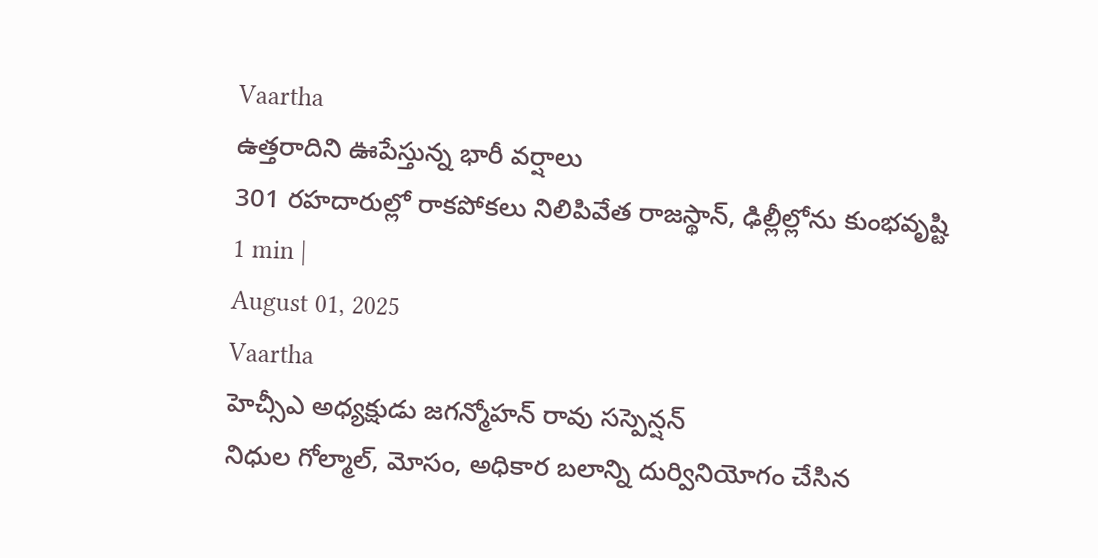Vaartha
ఉత్తరాదిని ఊపేస్తున్న భారీ వర్షాలు
301 రహదారుల్లో రాకపోకలు నిలిపివేత రాజస్థాన్, ఢిల్లీల్లోను కుంభవృష్టి
1 min |
August 01, 2025
Vaartha
హెచ్సీఎ అధ్యక్షుడు జగన్మోహన్ రావు సస్పెన్షన్
నిధుల గోల్మాల్, మోసం, అధికార బలాన్ని దుర్వినియోగం చేసిన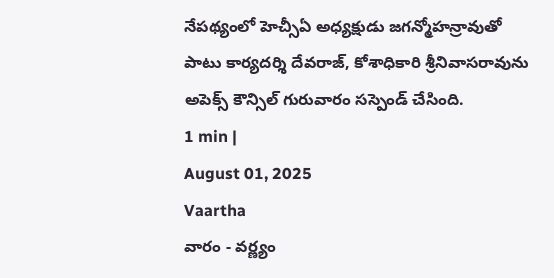నేపథ్యంలో హెచ్సీఏ అధ్యక్షుడు జగన్మోహన్రావుతో పాటు కార్యదర్శి దేవరాజ్, కోశాధికారి శ్రీనివాసరావును అపెక్స్ కౌన్సిల్ గురువారం సస్పెండ్ చేసింది.
1 min |
August 01, 2025
Vaartha
వారం - వర్ణ్యం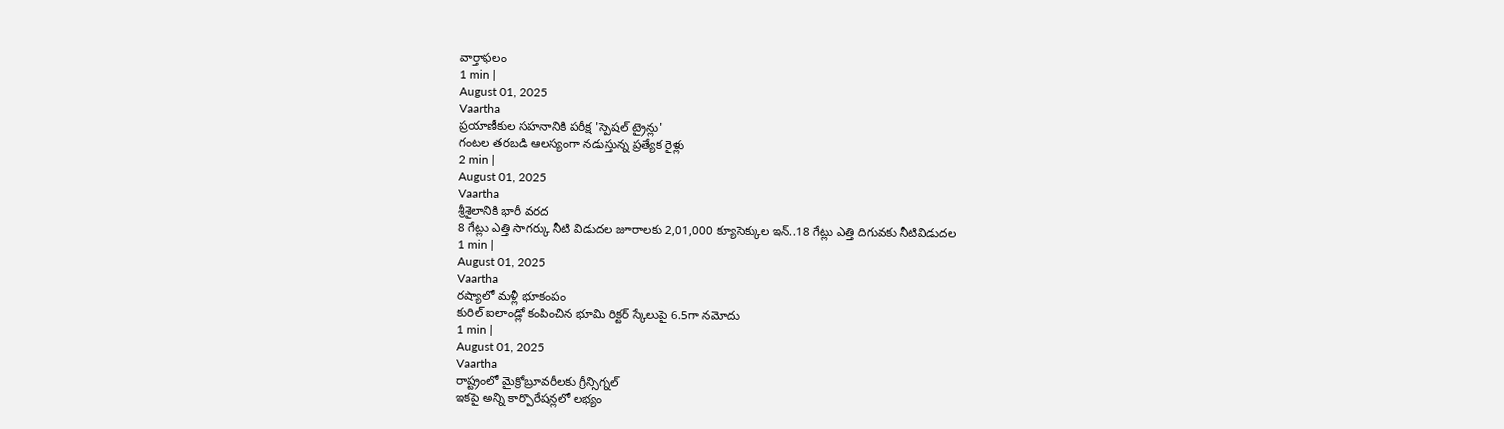వార్తాఫలం
1 min |
August 01, 2025
Vaartha
ప్రయాణీకుల సహనానికి పరీక్ష 'స్పెషల్ ట్రైన్లు'
గంటల తరబడి ఆలస్యంగా నడుస్తున్న ప్రత్యేక రైళ్లు
2 min |
August 01, 2025
Vaartha
శ్రీశైలానికి భారీ వరద
8 గేట్లు ఎత్తి సాగర్కు నీటి విడుదల జూరాలకు 2,01,000 క్యూసెక్కుల ఇన్..18 గేట్లు ఎత్తి దిగువకు నీటివిడుదల
1 min |
August 01, 2025
Vaartha
రష్యాలో మళ్లీ భూకంపం
కురిల్ ఐలాండ్లో కంపించిన భూమి రిక్టర్ స్కేలుపై 6.5గా నమోదు
1 min |
August 01, 2025
Vaartha
రాష్ట్రంలో మైక్రోబ్రూవరీలకు గ్రీన్సిగ్నల్
ఇకపై అన్ని కార్పొరేషన్లలో లభ్యం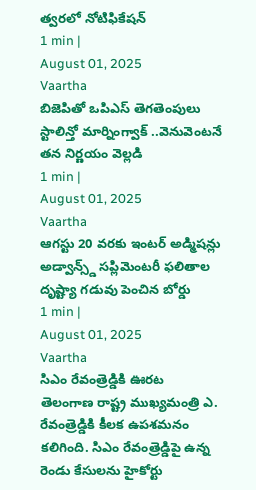త్వరలో నోటిఫికేషన్
1 min |
August 01, 2025
Vaartha
బిజెపితో ఒపిఎస్ తెగతెంపులు
స్టాలిన్తో మార్నింగ్వాక్ ..వెనువెంటనే తన నిర్ణయం వెల్లడి
1 min |
August 01, 2025
Vaartha
ఆగస్టు 20 వరకు ఇంటర్ అడ్మిషన్లు
అడ్వాన్స్డ్ సప్లిమెంటరీ ఫలితాల దృష్ట్యా గడువు పెంచిన బోర్డు
1 min |
August 01, 2025
Vaartha
సిఎం రేవంత్రెడ్డికి ఊరట
తెలంగాణ రాష్ట్ర ముఖ్యమంత్రి ఎ. రేవంత్రెడ్డికి కీలక ఉపశమనం కలిగింది. సిఎం రేవంత్రెడ్డిపై ఉన్న రెండు కేసులను హైకోర్టు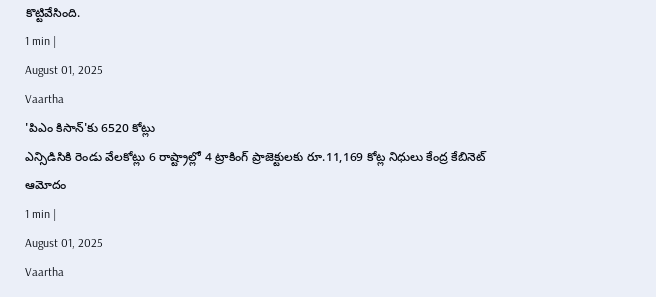కొట్టివేసింది.
1 min |
August 01, 2025
Vaartha
'పిఎం కిసాన్'కు 6520 కోట్లు
ఎన్సిడిసికి రెండు వేలకోట్లు 6 రాష్ట్రాల్లో 4 ట్రాకింగ్ ప్రాజెక్టులకు రూ.11,169 కోట్ల నిధులు కేంద్ర కేబినెట్ ఆమోదం
1 min |
August 01, 2025
Vaartha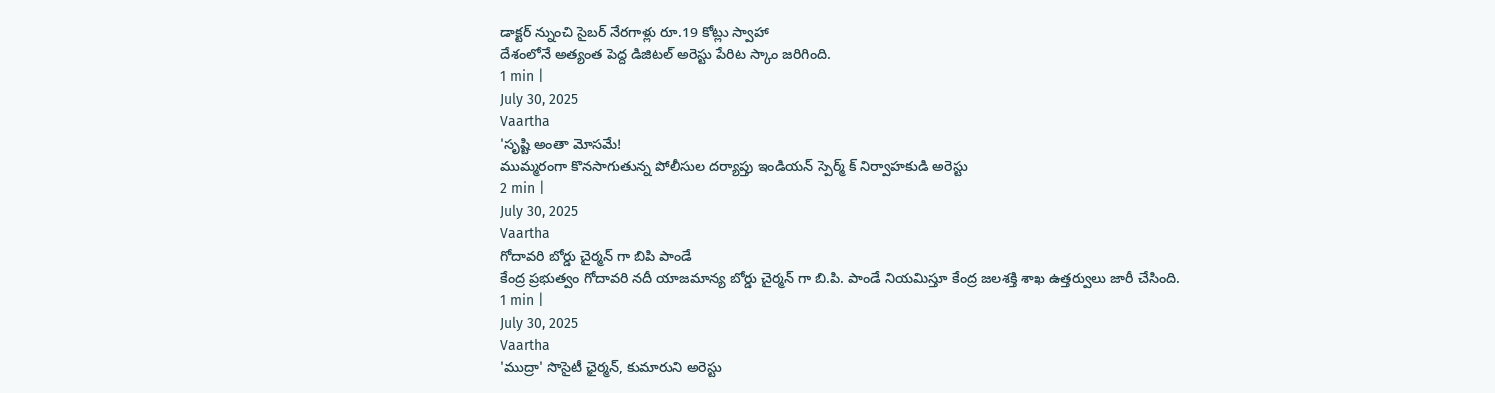డాక్టర్ న్నుంచి సైబర్ నేరగాళ్లు రూ.19 కోట్లు స్వాహా
దేశంలోనే అత్యంత పెద్ద డిజిటల్ అరెస్టు పేరిట స్కాం జరిగింది.
1 min |
July 30, 2025
Vaartha
'సృష్టి అంతా మోసమే!
ముమ్మరంగా కొనసాగుతున్న పోలీసుల దర్యాప్తు ఇండియన్ స్పెర్మ్ క్ నిర్వాహకుడి అరెస్టు
2 min |
July 30, 2025
Vaartha
గోదావరి బోర్డు చైర్మన్ గా బిపి పాండే
కేంద్ర ప్రభుత్వం గోదావరి నదీ యాజమాన్య బోర్డు చైర్మన్ గా బి.పి. పాండే నియమిస్తూ కేంద్ర జలశక్తి శాఖ ఉత్తర్వులు జారీ చేసింది.
1 min |
July 30, 2025
Vaartha
'ముద్రా' సొసైటీ ఛైర్మన్, కుమారుని అరెస్టు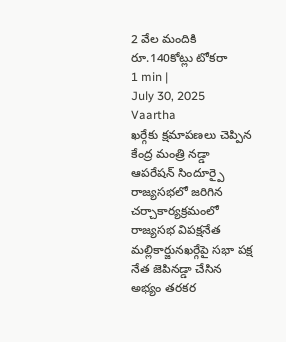2 వేల మందికి రూ.140కోట్లు టోకరా
1 min |
July 30, 2025
Vaartha
ఖర్గేకు క్షమాపణలు చెప్పిన కేంద్ర మంత్రి నడ్డా
ఆపరేషన్ సిందూర్పై రాజ్యసభలో జరిగిన చర్చాకార్యక్రమంలో రాజ్యసభ విపక్షనేత మల్లికార్జునఖర్గేపై సభా పక్ష నేత జెపినడ్డా చేసిన అభ్యం తరకర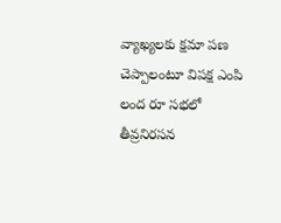వ్యాఖ్యలకు క్షమా పణ చెప్పాలంటూ విపక్ష ఎంపి లంద రూ సభలో తీవ్రనిరసన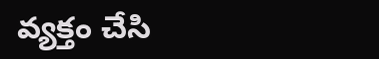వ్యక్తం చేసి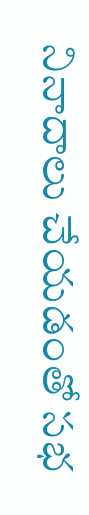నినాదాలు చేయడంతో సభ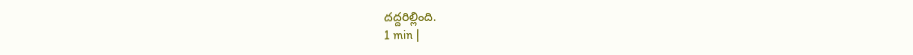దద్దరిల్లింది.
1 min |